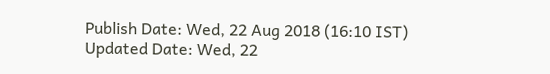Publish Date: Wed, 22 Aug 2018 (16:10 IST)
Updated Date: Wed, 22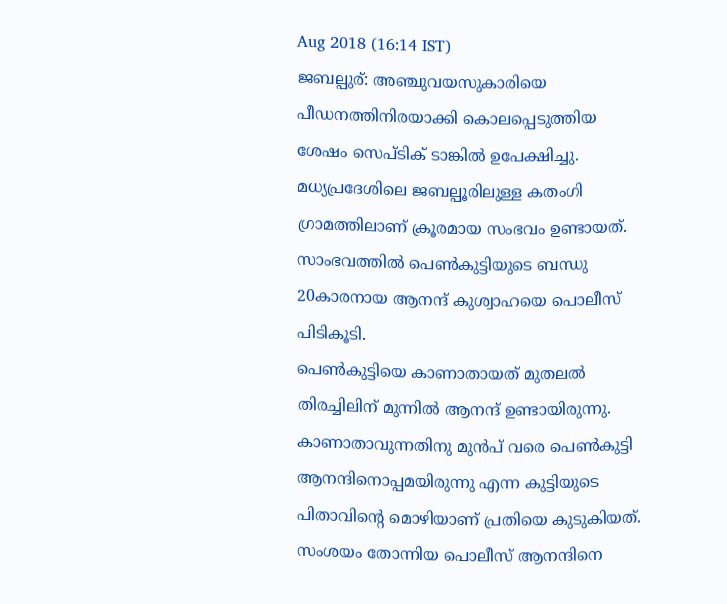Aug 2018 (16:14 IST)
ജബല്പുര്: അഞ്ചുവയസുകാരിയെ പീഡനത്തിനിരയാക്കി കൊലപ്പെടുത്തിയ ശേഷം സെപ്ടിക് ടാങ്കിൽ ഉപേക്ഷിച്ചു. മധ്യപ്രദേശിലെ ജബല്പൂരിലുള്ള കതംഗി ഗ്രാമത്തിലാണ് ക്രൂരമായ സംഭവം ഉണ്ടായത്. സാംഭവത്തിൽ പെൺകുട്ടിയുടെ ബന്ധു 20കാരനായ ആനന്ദ് കുശ്വാഹയെ പൊലീസ് പിടികൂടി.
പെൺകുട്ടിയെ കാണാതായത് മുതലൽ തിരച്ചിലിന് മുന്നിൽ ആനന്ദ് ഉണ്ടായിരുന്നു. കാണാതാവുന്നതിനു മുൻപ് വരെ പെൺകുട്ടി ആനന്ദിനൊപ്പമയിരുന്നു എന്ന കുട്ടിയുടെ പിതാവിന്റെ മൊഴിയാണ് പ്രതിയെ കുടുകിയത്. സംശയം തോന്നിയ പൊലീസ് ആനന്ദിനെ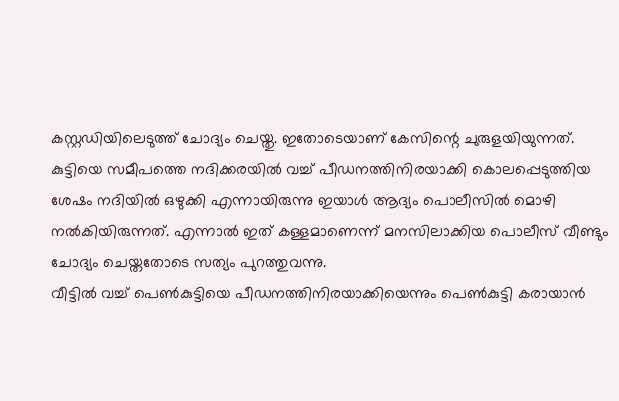കസ്റ്റഡിയിലെടുത്ത് ചോദ്യം ചെയ്തു. ഇതോടെയാണ് കേസിന്റെ ചുരുളയിയുന്നത്.
കുട്ടിയെ സമീപത്തെ നദിക്കരയിൽ വച്ച് പീഡനത്തിനിരയാക്കി കൊലപ്പെടുത്തിയ ശേഷം നദിയിൽ ഒഴുക്കി എന്നായിരുന്നു ഇയാൾ ആദ്യം പൊലീസിൽ മൊഴി നൽകിയിരുന്നത്. എന്നാൽ ഇത് കള്ളമാണെന്ന് മനസിലാക്കിയ പൊലീസ് വീണ്ടും ചോദ്യം ചെയ്തതോടെ സത്യം പുറത്തുവന്നു.
വീട്ടിൽ വച്ച് പെൺകുട്ടിയെ പീഡനത്തിനിരയാക്കിയെന്നും പെൺകുട്ടി കരായാൻ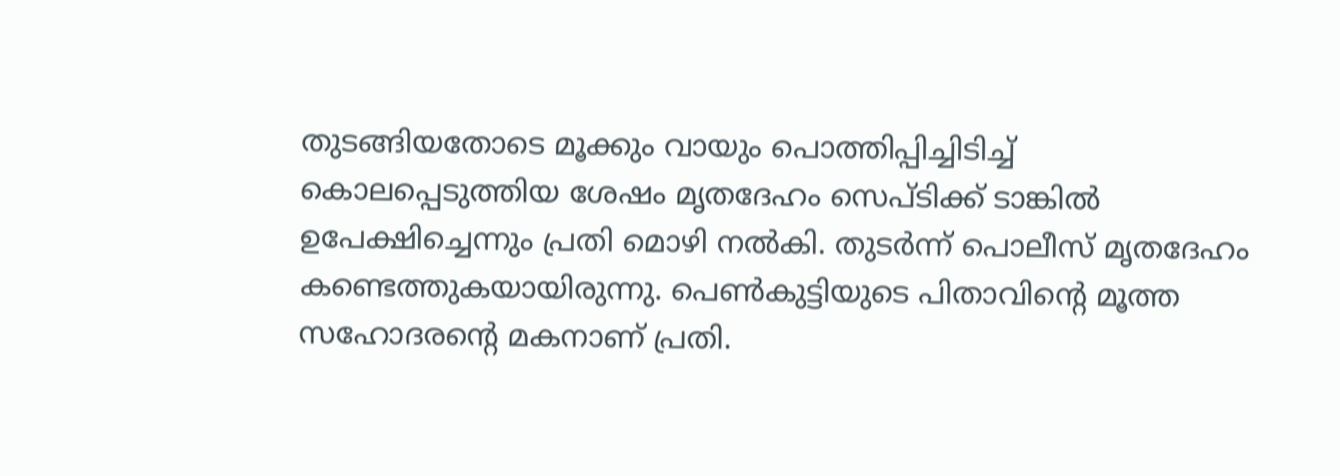തുടങ്ങിയതോടെ മൂക്കും വായും പൊത്തിപ്പിച്ചിടിച്ച് കൊലപ്പെടുത്തിയ ശേഷം മൃതദേഹം സെപ്ടിക്ക് ടാങ്കിൽ ഉപേക്ഷിച്ചെന്നും പ്രതി മൊഴി നൽകി. തുടർന്ന് പൊലീസ് മൃതദേഹം കണ്ടെത്തുകയായിരുന്നു. പെൺകുട്ടിയുടെ പിതാവിന്റെ മൂത്ത സഹോദരന്റെ മകനാണ് പ്രതി.